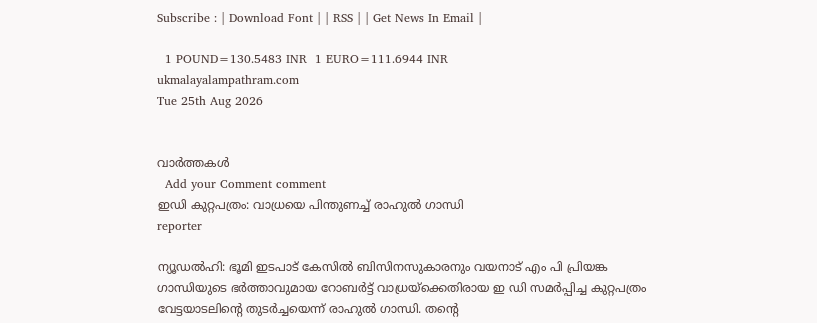Subscribe : | Download Font | | RSS | | Get News In Email |

  1 POUND=130.5483 INR  1 EURO=111.6944 INR
ukmalayalampathram.com
Tue 25th Aug 2026


വാര്‍ത്തകള്‍
  Add your Comment comment
ഇഡി കുറ്റപത്രം: വാധ്രയെ പിന്തുണച്ച് രാഹുല്‍ ഗാന്ധി
reporter

ന്യൂഡല്‍ഹി: ഭൂമി ഇടപാട് കേസില്‍ ബിസിനസുകാരനും വയനാട് എം പി പ്രിയങ്ക ഗാന്ധിയുടെ ഭര്‍ത്താവുമായ റോബര്‍ട്ട് വാധ്രയ്ക്കെതിരായ ഇ ഡി സമര്‍പ്പിച്ച കുറ്റപത്രം വേട്ടയാടലിന്റെ തുടര്‍ച്ചയെന്ന് രാഹുല്‍ ഗാന്ധി. തന്റെ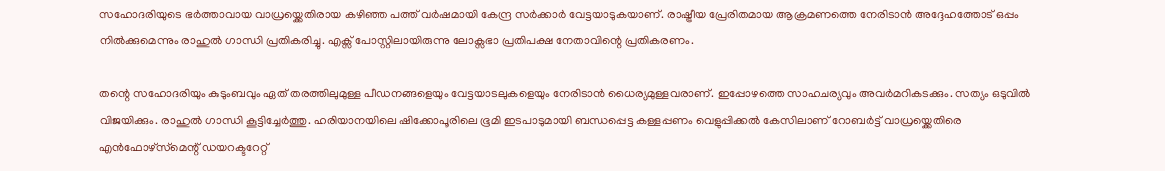സഹോദരിയുടെ ഭര്‍ത്താവായ വാധ്രയ്ക്കെതിരായ കഴിഞ്ഞ പത്ത് വര്‍ഷമായി കേന്ദ്ര സര്‍ക്കാര്‍ വേട്ടയാടുകയാണ്. രാഷ്ട്രീയ പ്രേരിതമായ ആക്രമണത്തെ നേരിടാന്‍ അദ്ദേഹത്തോട് ഒപ്പം നില്‍ക്കുമെന്നും രാഹുല്‍ ഗാന്ധി പ്രതികരിച്ചു. എക്സ് പോസ്റ്റിലായിരുന്നു ലോക്സഭാ പ്രതിപക്ഷ നേതാവിന്റെ പ്രതികരണം.

തന്റെ സഹോദരിയും കുടുംബവും ഏത് തരത്തിലുമുള്ള പീഡനങ്ങളെയും വേട്ടയാടലുകളെയും നേരിടാന്‍ ധൈര്യമുള്ളവരാണ്. ഇപ്പോഴത്തെ സാഹചര്യവും അവര്‍മറികടക്കും. സത്യം ഒടുവില്‍ വിജയിക്കും. രാഹുല്‍ ഗാന്ധി കൂട്ടിച്ചേര്‍ത്തു. ഹരിയാനയിലെ ഷിക്കോപൂരിലെ ഭൂമി ഇടപാടുമായി ബന്ധപ്പെട്ട കള്ളപ്പണം വെളുപ്പിക്കല്‍ കേസിലാണ് റോബര്‍ട്ട് വാധ്രയ്ക്കെതിരെ എന്‍ഫോഴ്‌സ്‌മെന്റ് ഡയറക്ടറേറ്റ്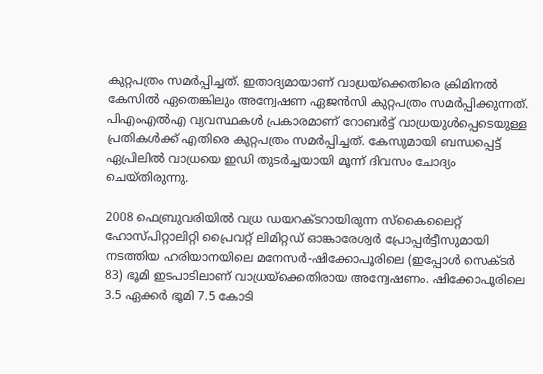കുറ്റപത്രം സമര്‍പ്പിച്ചത്. ഇതാദ്യമായാണ് വാധ്രയ്ക്കെതിരെ ക്രിമിനല്‍ കേസില്‍ ഏതെങ്കിലും അന്വേഷണ ഏജന്‍സി കുറ്റപത്രം സമര്‍പ്പിക്കുന്നത്. പിഎംഎല്‍എ വ്യവസ്ഥകള്‍ പ്രകാരമാണ് റോബര്‍ട്ട് വാധ്രയുള്‍പ്പെടെയുള്ള പ്രതികള്‍ക്ക് എതിരെ കുറ്റപത്രം സമര്‍പ്പിച്ചത്. കേസുമായി ബന്ധപ്പെട്ട് ഏപ്രിലില്‍ വാധ്രയെ ഇഡി തുടര്‍ച്ചയായി മൂന്ന് ദിവസം ചോദ്യം ചെയ്തിരുന്നു.

2008 ഫെബ്രുവരിയില്‍ വധ്ര ഡയറക്ടറായിരുന്ന സ്‌കൈലൈറ്റ് ഹോസ്പിറ്റാലിറ്റി പ്രൈവറ്റ് ലിമിറ്റഡ് ഓങ്കാരേശ്വര്‍ പ്രോപ്പര്‍ട്ടീസുമായി നടത്തിയ ഹരിയാനയിലെ മനേസര്‍-ഷിക്കോപൂരിലെ (ഇപ്പോള്‍ സെക്ടര്‍ 83) ഭൂമി ഇടപാടിലാണ് വാധ്രയ്‌ക്കെതിരായ അന്വേഷണം. ഷിക്കോപൂരിലെ 3.5 ഏക്കര്‍ ഭൂമി 7.5 കോടി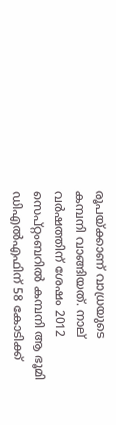രൂപയ്ക്കാണ് വാധ്രയുടെ കമ്പനി വാങ്ങിയത്. നാല് വര്‍ഷത്തിന് ശേഷം 2012 സെപ്റ്റംബറില്‍ കമ്പനി ആ ഭൂമി ഡിഎല്‍എഫിന് 58 കോടിക്ക്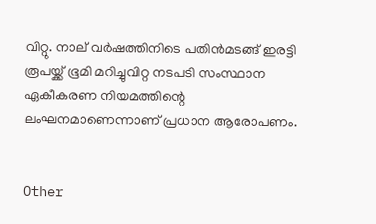വിറ്റു. നാല് വര്‍ഷത്തിനിടെ പതിന്‍മടങ്ങ് ഇരട്ടി രൂപയ്ക്ക് ഭൂമി മറിച്ചുവിറ്റ നടപടി സംസ്ഥാന ഏകീകരണ നിയമത്തിന്റെ ലംഘനമാണെന്നാണ് പ്രധാന ആരോപണം.


Other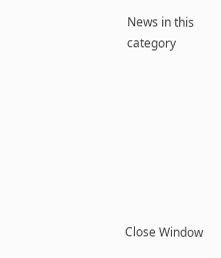News in this category








Close Window